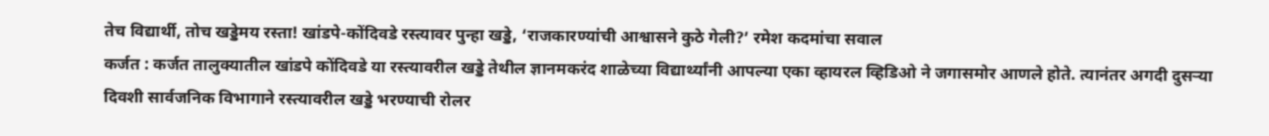तेच विद्यार्थी, तोच खड्डेमय रस्ता! खांडपे-कोंदिवडे रस्त्यावर पुन्हा खड्डे, ‘राजकारण्यांची आश्वासने कुठे गेली?’ रमेश कदमांचा सवाल
कर्जत : कर्जत तालुक्यातील खांडपे कोंदिवडे या रस्त्यावरील खड्डे तेथील ज्ञानमकरंद शाळेच्या विद्यार्थ्यांनी आपल्या एका व्हायरल व्हिडिओ ने जगासमोर आणले होते. त्यानंतर अगदी दुसऱ्या दिवशी सार्वजनिक विभागाने रस्त्यावरील खड्डे भरण्याची रोलर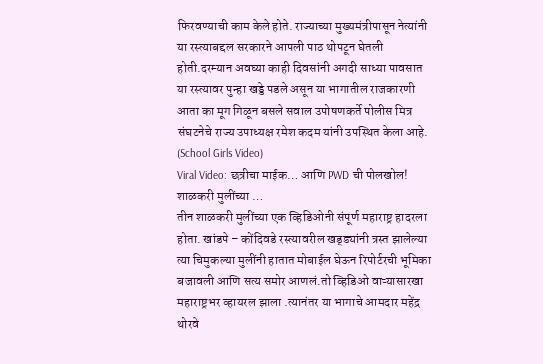फिरवण्याची काम केले होते. राज्याच्या मुख्यमंत्रीपासून नेत्यांनी या रस्त्याबद्दल सरकारने आपली पाठ थोपटून घेतली होती.दरम्यान अवघ्या काही दिवसांनी अगदी साध्या पावसात या रस्त्यावर पुन्हा खड्डे पडले असून या भागातील राजकारणी आता का मूग गिळून बसले सवाल उपोषणकर्ते पोलीस मित्र संघटनेचे राज्य उपाध्यक्ष रमेश कदम यांनी उपस्थित केला आहे. (School Girls Video)
Viral Video: छत्रीचा माईक… आणि PWD ची पोलखोल! शाळकरी मुलींच्या …
तीन शाळकरी मुलींच्या एक व्हिडिओनी संपूर्ण महाराष्ट्र हादरला होता. खांडपे – कोंदिवडे रस्त्यावरील खड्ड्यांनी त्रस्त झालेल्या त्या चिमुकल्या मुलींनी हातात मोबाईल घेऊन रिपोर्टरची भूमिका बजावली आणि सत्य समोर आणलं.तो व्हिडिओ वाऱ्यासारखा महाराष्ट्रभर व्हायरल झाला .त्यानंतर या भागाचे आमदार महेंद्र थोरवे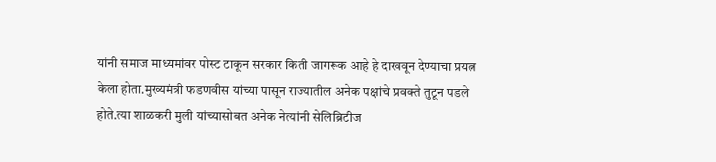यांनी समाज माध्यमांवर पोस्ट टाकून सरकार किती जागरूक आहे हे दाखवून देण्याचा प्रयत्न केला होता.मुख्यमंत्री फडणवीस यांच्या पासून राज्यातील अनेक पक्षांचे प्रवक्ते तुटून पडले होते.त्या शाळकरी मुली यांच्यासोबत अनेक नेत्यांनी सेलिब्रिटीज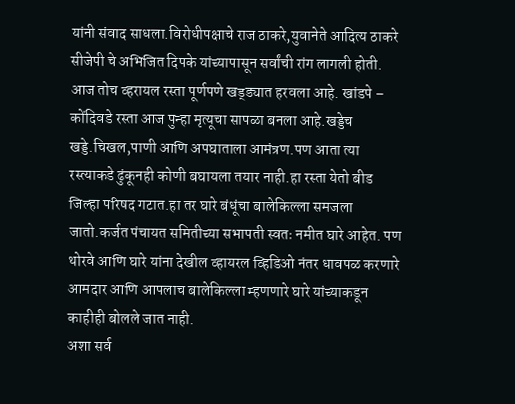यांनी संवाद साधला.विरोधीपक्षाचे राज ठाकरे,युवानेते आदित्य ठाकरे सीजेपी चे अभिजित दिपके यांच्यापासून सर्वांची रांग लागली होती.
आज तोच व्हरायल रस्ता पूर्णपणे खड्ड्यात हरवला आहे. खांडपे – कोंदिवडे रस्ता आज पुन्हा मृत्यूचा सापळा बनला आहे.खड्डेच खड्डे.चिखल,पाणी आणि अपघाताला आमंत्रण.पण आता त्या रस्त्याकडे ढुंकूनही कोणी बघायला तयार नाही.हा रस्ता येतो बीड जिल्हा परिषद गटात.हा तर घारे बंधूंचा बालेकिल्ला समजला जातो.कर्जत पंचायत समितीच्या सभापती स्वतः नमीत घारे आहेत. पण थोरवे आणि घारे यांना देखील व्हायरल व्हिडिओ नंतर धावपळ करणारे आमदार आणि आपलाच बालेकिल्ला म्हणणारे घारे यांच्याकडून काहीही बोलले जात नाही.
अशा सर्व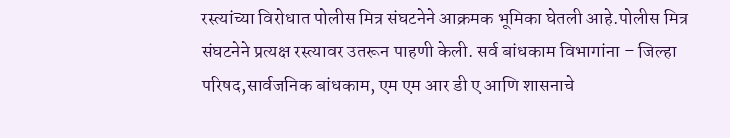रस्त्यांच्या विरोधात पोलीस मित्र संघटनेने आक्रमक भूमिका घेतली आहे.पोलीस मित्र संघटनेने प्रत्यक्ष रस्त्यावर उतरून पाहणी केली. सर्व बांधकाम विभागांना – जिल्हा परिषद,सार्वजनिक बांधकाम, एम एम आर डी ए आणि शासनाचे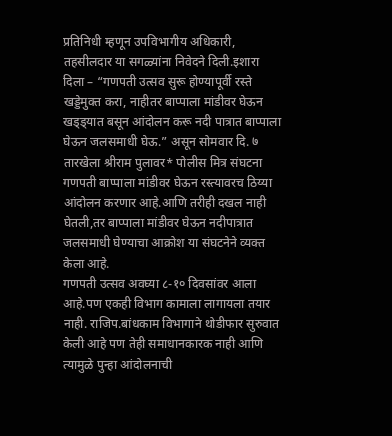प्रतिनिधी म्हणून उपविभागीय अधिकारी, तहसीलदार या सगळ्यांना निवेदने दिली.इशारा दिला – “गणपती उत्सव सुरू होण्यापूर्वी रस्ते खड्डेमुक्त करा, नाहीतर बाप्पाला मांडीवर घेऊन खड्ड्यात बसून आंदोलन करू नदी पात्रात बाप्पाला घेऊन जलसमाधी घेऊ.” असून सोमवार दि. ७ तारखेला श्रीराम पुलावर* पोलीस मित्र संघटना गणपती बाप्पाला मांडीवर घेऊन रस्त्यावरच ठिय्या आंदोलन करणार आहे.आणि तरीही दखल नाही घेतली,तर बाप्पाला मांडीवर घेऊन नदीपात्रात जलसमाधी घेण्याचा आक्रोश या संघटनेने व्यक्त केला आहे.
गणपती उत्सव अवघ्या ८-१० दिवसांवर आला आहे.पण एकही विभाग कामाला लागायला तयार नाही. राजिप.बांधकाम विभागाने थोडीफार सुरुवात केली आहे पण तेही समाधानकारक नाही आणि त्यामुळे पुन्हा आंदोलनाची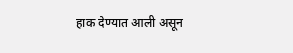हाक देण्यात आली असून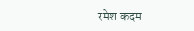रमेश कदम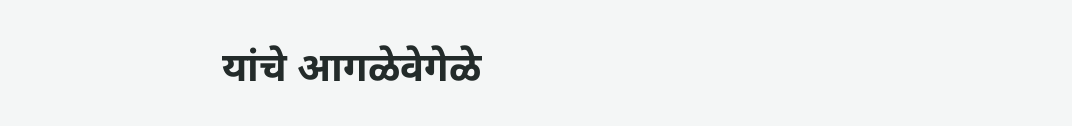यांचे आगळेवेगेळे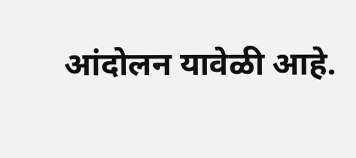आंदोलन यावेळी आहे.